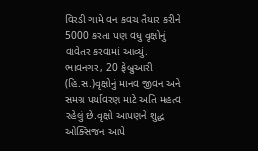વિરડી ગામે વન કવચ તૈયાર કરીને 5000 કરતા પણ વધુ વૃક્ષોનું વાવેતર કરવામાં આવ્યું.
ભાવનગર, 20 ફેબ્રુઆરી (હિ.સ.)વૃક્ષોનું માનવ જીવન અને સમગ્ર પર્યાવરણ માટે અતિ મહત્વ રહેલું છે.વૃક્ષો આપણને શુદ્ધ ઓક્સિજન આપે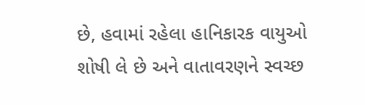છે, હવામાં રહેલા હાનિકારક વાયુઓ શોષી લે છે અને વાતાવરણને સ્વચ્છ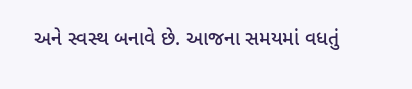અને સ્વસ્થ બનાવે છે. આજના સમયમાં વધતું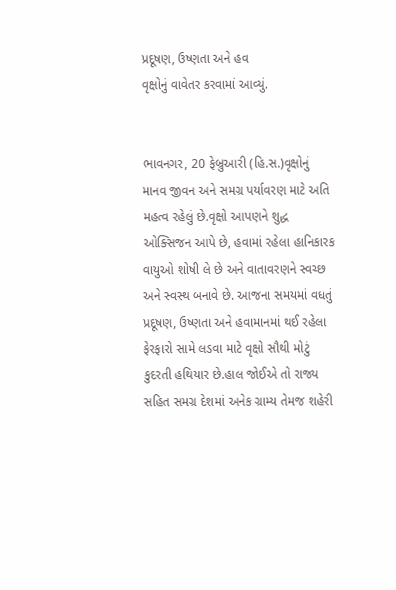પ્રદૂષણ, ઉષ્ણતા અને હવ
વૃક્ષોનું વાવેતર કરવામાં આવ્યું.


ભાવનગર, 20 ફેબ્રુઆરી (હિ.સ.)વૃક્ષોનું માનવ જીવન અને સમગ્ર પર્યાવરણ માટે અતિ મહત્વ રહેલું છે.વૃક્ષો આપણને શુદ્ધ ઓક્સિજન આપે છે, હવામાં રહેલા હાનિકારક વાયુઓ શોષી લે છે અને વાતાવરણને સ્વચ્છ અને સ્વસ્થ બનાવે છે. આજના સમયમાં વધતું પ્રદૂષણ, ઉષ્ણતા અને હવામાનમાં થઈ રહેલા ફેરફારો સામે લડવા માટે વૃક્ષો સૌથી મોટું કુદરતી હથિયાર છે.હાલ જોઈએ તો રાજ્ય સહિત સમગ્ર દેશમાં અનેક ગ્રામ્ય તેમજ શહેરી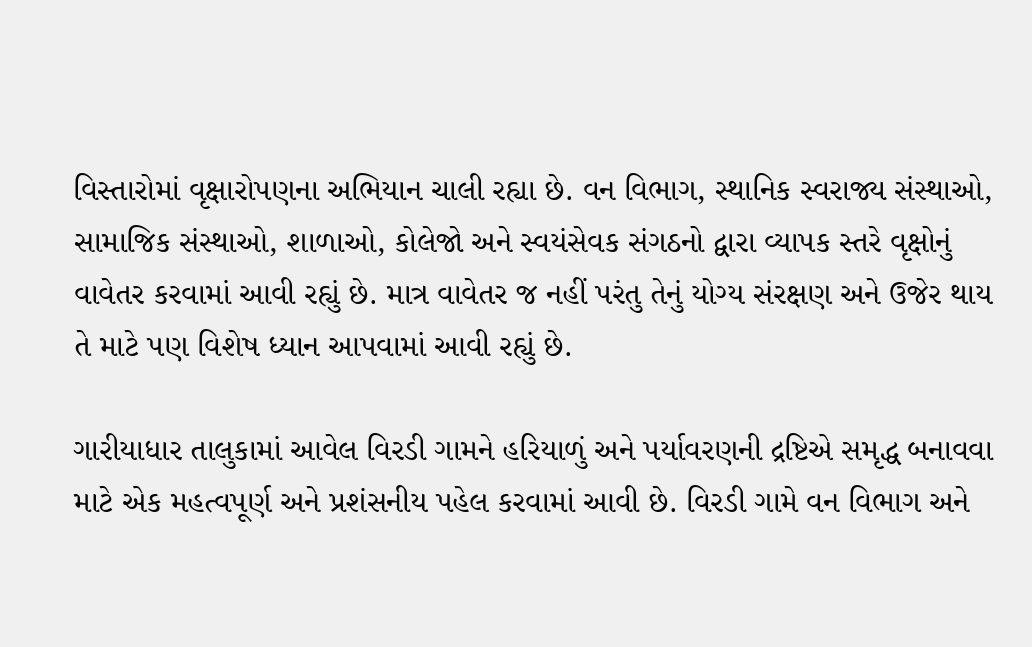વિસ્તારોમાં વૃક્ષારોપણના અભિયાન ચાલી રહ્યા છે. વન વિભાગ, સ્થાનિક સ્વરાજ્ય સંસ્થાઓ, સામાજિક સંસ્થાઓ, શાળાઓ, કોલેજો અને સ્વયંસેવક સંગઠનો દ્વારા વ્યાપક સ્તરે વૃક્ષોનું વાવેતર કરવામાં આવી રહ્યું છે. માત્ર વાવેતર જ નહીં પરંતુ તેનું યોગ્ય સંરક્ષણ અને ઉજેર થાય તે માટે પણ વિશેષ ધ્યાન આપવામાં આવી રહ્યું છે.

ગારીયાધાર તાલુકામાં આવેલ વિરડી ગામને હરિયાળું અને પર્યાવરણની દ્રષ્ટિએ સમૃદ્ધ બનાવવા માટે એક મહત્વપૂર્ણ અને પ્રશંસનીય પહેલ કરવામાં આવી છે. વિરડી ગામે વન વિભાગ અને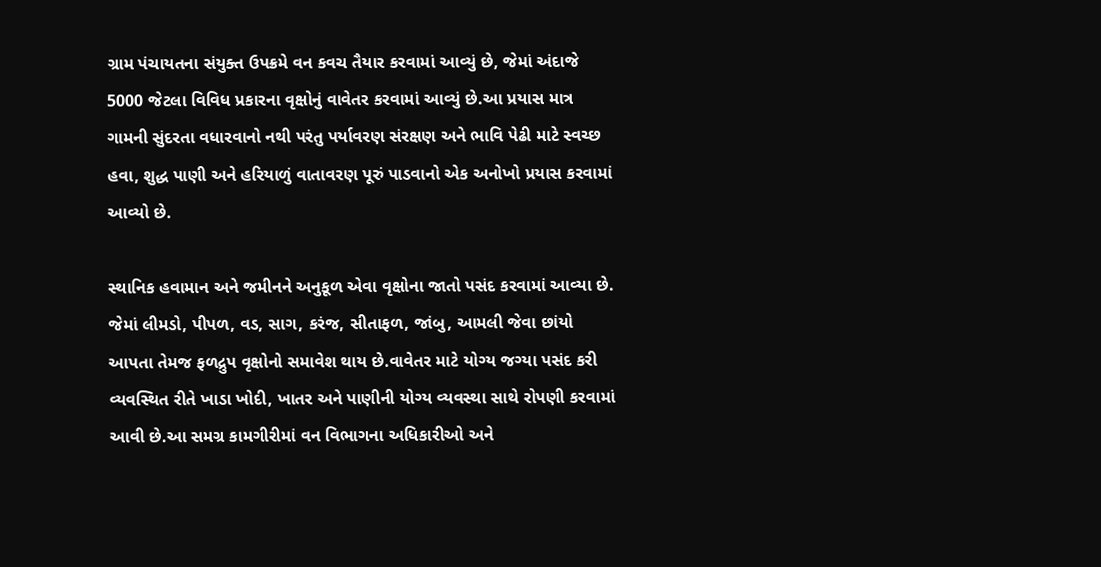ગ્રામ પંચાયતના સંયુક્ત ઉપક્રમે વન કવચ તૈયાર કરવામાં આવ્યું છે, જેમાં અંદાજે 5000 જેટલા વિવિધ પ્રકારના વૃક્ષોનું વાવેતર કરવામાં આવ્યું છે.આ પ્રયાસ માત્ર ગામની સુંદરતા વધારવાનો નથી પરંતુ પર્યાવરણ સંરક્ષણ અને ભાવિ પેઢી માટે સ્વચ્છ હવા, શુદ્ધ પાણી અને હરિયાળું વાતાવરણ પૂરું પાડવાનો એક અનોખો પ્રયાસ કરવામાં આવ્યો છે.

સ્થાનિક હવામાન અને જમીનને અનુકૂળ એવા વૃક્ષોના જાતો પસંદ કરવામાં આવ્યા છે. જેમાં લીમડો, પીપળ, વડ, સાગ, કરંજ, સીતાફળ, જાંબુ, આમલી જેવા છાંયો આપતા તેમજ ફળદ્રુપ વૃક્ષોનો સમાવેશ થાય છે.વાવેતર માટે યોગ્ય જગ્યા પસંદ કરી વ્યવસ્થિત રીતે ખાડા ખોદી, ખાતર અને પાણીની યોગ્ય વ્યવસ્થા સાથે રોપણી કરવામાં આવી છે.આ સમગ્ર કામગીરીમાં વન વિભાગના અધિકારીઓ અને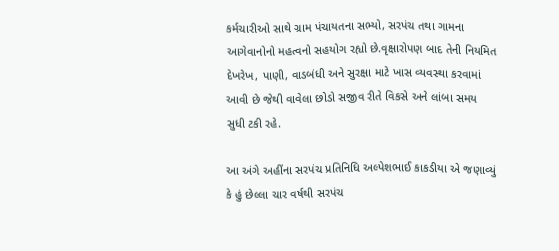કર્મચારીઓ સાથે ગ્રામ પંચાયતના સભ્યો, સરપંચ તથા ગામના આગેવાનોનો મહત્વનો સહયોગ રહ્યો છે.વૃક્ષારોપણ બાદ તેની નિયમિત દેખરેખ, પાણી, વાડબંધી અને સુરક્ષા માટે ખાસ વ્યવસ્થા કરવામાં આવી છે જેથી વાવેલા છોડો સજીવ રીતે વિકસે અને લાંબા સમય સુધી ટકી રહે.

આ અંગે અહીંના સરપંચ પ્રતિનિધિ અલ્પેશભાઈ કાકડીયા એ જણાવ્યું કે હું છેલ્લા ચાર વર્ષથી સરપંચ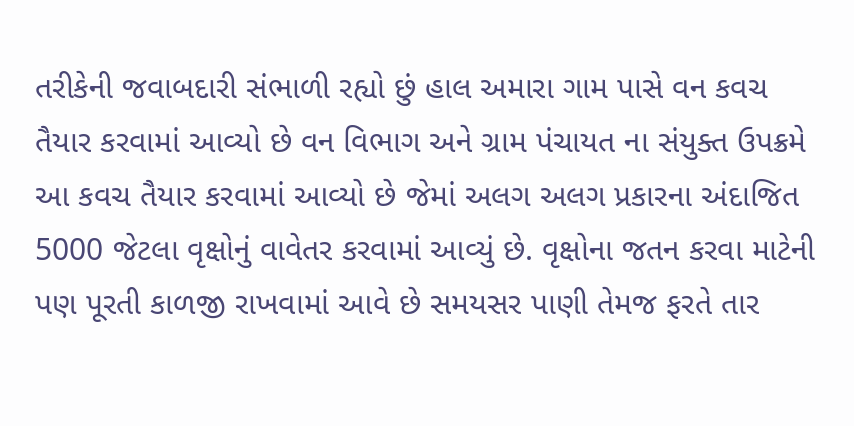તરીકેની જવાબદારી સંભાળી રહ્યો છું હાલ અમારા ગામ પાસે વન કવચ તૈયાર કરવામાં આવ્યો છે વન વિભાગ અને ગ્રામ પંચાયત ના સંયુક્ત ઉપક્રમે આ કવચ તૈયાર કરવામાં આવ્યો છે જેમાં અલગ અલગ પ્રકારના અંદાજિત 5000 જેટલા વૃક્ષોનું વાવેતર કરવામાં આવ્યું છે. વૃક્ષોના જતન કરવા માટેની પણ પૂરતી કાળજી રાખવામાં આવે છે સમયસર પાણી તેમજ ફરતે તાર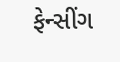ફેન્સીંગ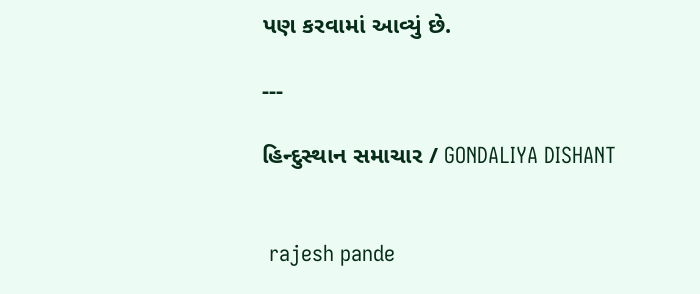પણ કરવામાં આવ્યું છે.

---

હિન્દુસ્થાન સમાચાર / GONDALIYA DISHANT


 rajesh pande